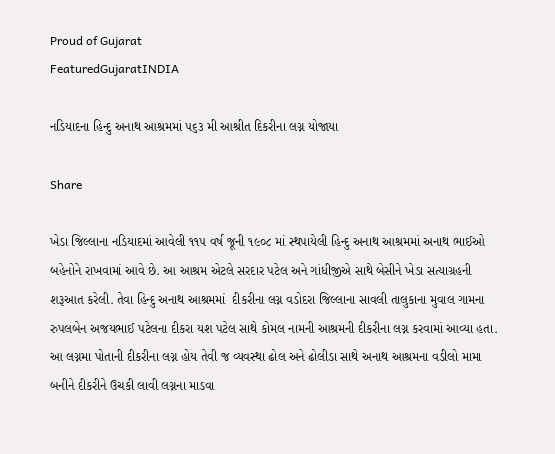Proud of Gujarat
FeaturedGujaratINDIA

નડિયાદના હિન્દુ અનાથ આશ્રમમાં ૫૬૩ મી આશ્રીત દિકરીના લગ્ન યોજાયા

Share

ખેડા જિલ્લાના નડિયાદમાં આવેલી ૧૧૫ વર્ષ જૂની ૧૯૦૮ માં સ્થપાયેલી હિન્દુ અનાથ આશ્રમમાં અનાથ ભાઈઓ બહેનોને રાખવામાં આવે છે. આ આશ્રમ એટલે સરદાર પટેલ અને ગાંધીજીએ સાથે બેસીને ખેડા સત્યાગ્રહની શરૂઆત કરેલી. તેવા હિન્દુ અનાથ આશ્રમમાં  દીકરીના લગ્ન વડોદરા જિલ્લાના સાવલી તાલુકાના મુવાલ ગામના રુપલબેન અજયભાઈ પટેલના દીકરા યશ પટેલ સાથે કોમલ નામની આશ્રમની દીકરીના લગ્ન કરવામાં આવ્યા હતા. આ લગ્નમા પોતાની દીકરીના લગ્ન હોય તેવી જ વ્યવસ્થા ઢોલ અને ઢોલીડા સાથે અનાથ આશ્રમના વડીલો મામા બનીને દીકરીને ઉચકી લાવી લગ્નના માડવા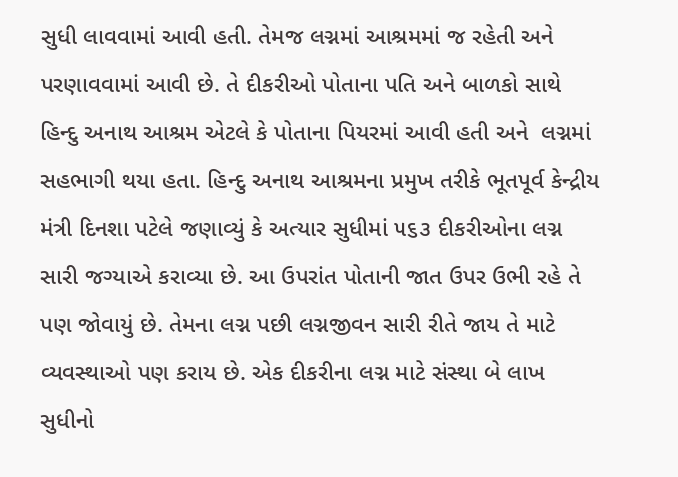સુધી લાવવામાં આવી હતી. તેમજ લગ્નમાં આશ્રમમાં જ રહેતી અને પરણાવવામાં આવી છે. તે દીકરીઓ પોતાના પતિ અને બાળકો સાથે હિન્દુ અનાથ આશ્રમ એટલે કે પોતાના પિયરમાં આવી હતી અને  લગ્નમાં સહભાગી થયા હતા. હિન્દુ અનાથ આશ્રમના પ્રમુખ તરીકે ભૂતપૂર્વ કેન્દ્રીય મંત્રી દિનશા પટેલે જણાવ્યું કે અત્યાર સુધીમાં ૫૬૩ દીકરીઓના લગ્ન સારી જગ્યાએ કરાવ્યા છે. આ ઉપરાંત પોતાની જાત ઉપર ઉભી રહે તે પણ જોવાયું છે. તેમના લગ્ન પછી લગ્નજીવન સારી રીતે જાય તે માટે વ્યવસ્થાઓ પણ કરાય છે. એક દીકરીના લગ્ન માટે સંસ્થા બે લાખ સુધીનો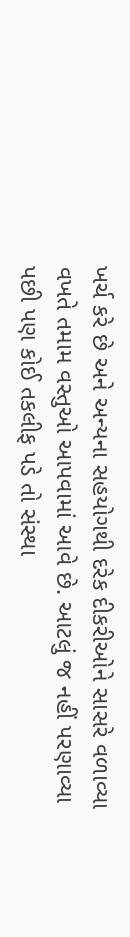ખર્ચ કરે છે અને અન્યના સહયોગથી દરેક દીકરીઓને સાસરે વળાવ્યા વખતે તમામ વસ્તુઓ આપવામાં આવે છે. આટલું જ નહીં પરણાવ્યા પછી પણ કોઈ તકલીફ પડે તો સંસ્થા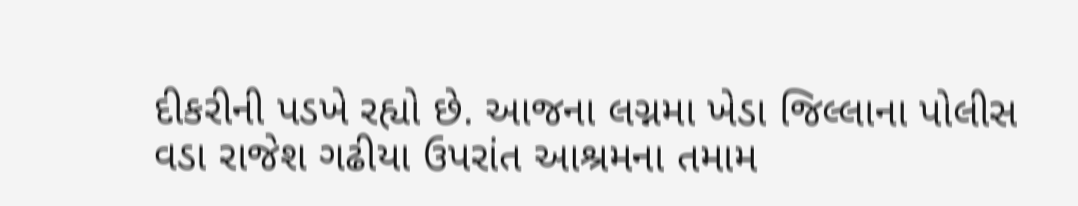દીકરીની પડખે રહ્યો છે. આજના લગ્નમા ખેડા જિલ્લાના પોલીસ વડા રાજેશ ગઢીયા ઉપરાંત આશ્રમના તમામ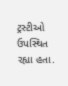ટ્રસ્ટીઓ ઉપસ્થિત રહ્યા હતા.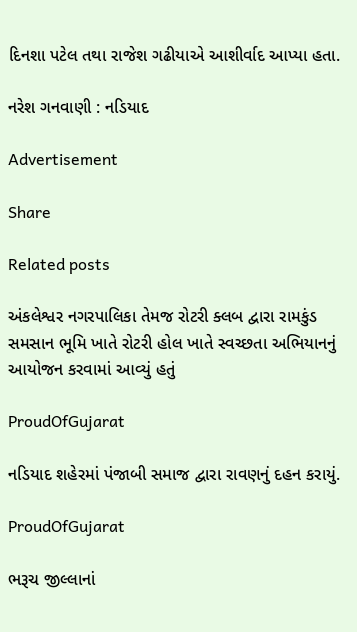દિનશા પટેલ તથા રાજેશ ગઢીયાએ આશીર્વાદ આપ્યા હતા.

નરેશ ગનવાણી : નડિયાદ

Advertisement

Share

Related posts

અંકલેશ્વર નગરપાલિકા તેમજ રોટરી ક્લબ દ્વારા રામકુંડ સમસાન ભૂમિ ખાતે રોટરી હોલ ખાતે સ્વચ્છતા અભિયાનનું આયોજન કરવામાં આવ્યું હતું

ProudOfGujarat

નડિયાદ શહેરમાં પંજાબી સમાજ દ્વારા રાવણનું દહન કરાયું.

ProudOfGujarat

ભરૂચ જીલ્લાનાં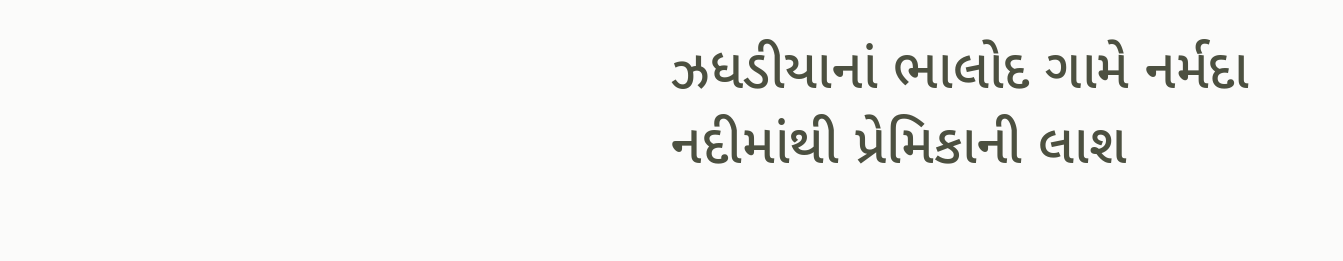ઝધડીયાનાં ભાલોદ ગામે નર્મદા નદીમાંથી પ્રેમિકાની લાશ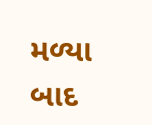મળ્યા બાદ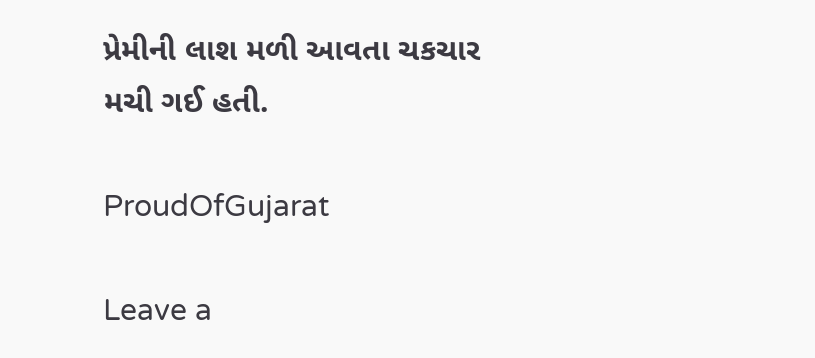પ્રેમીની લાશ મળી આવતા ચકચાર મચી ગઈ હતી.

ProudOfGujarat

Leave a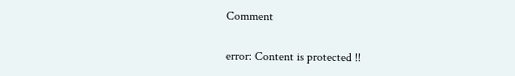Comment

error: Content is protected !!